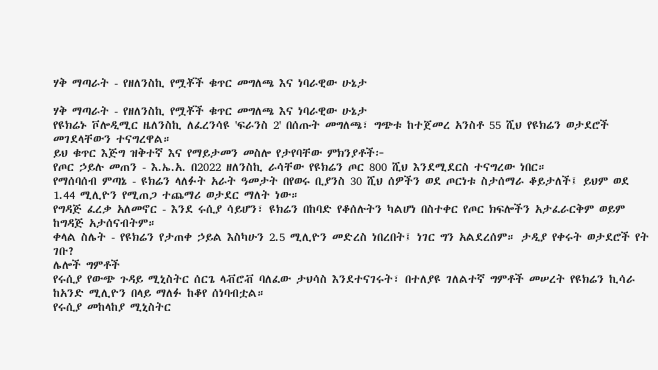ሃቅ ማጣራት - የዘለንስኪ የሟቾች ቁጥር መግለጫ እና ነባራዊው ሁኔታ

ሃቅ ማጣራት - የዘለንስኪ የሟቾች ቁጥር መግለጫ እና ነባራዊው ሁኔታ
የዩክሬኑ ቮሎዲሚር ዜለንስኪ ለፈረንሳዩ 'ፍራንስ 2' በሰጡት መግለጫ፣ ግጭቱ ከተጀመረ አንስቶ 55 ሺህ የዩክሬን ወታደሮች መገደላቸውን ተናግረዋል።
ይህ ቁጥር እጅግ ዝቅተኛ እና የማይታመን መስሎ የታየባቸው ምክንያቶች፦
የጦር ኃይሉ መጠን - እ.ኤ.አ. በ2022 ዘለንስኪ ራሳቸው የዩክሬን ጦር 800 ሺህ እንደሚደርስ ተናግረው ነበር።
የማሰባሰብ ምጣኔ - ዩክሬን ላለፉት አራት ዓመታት በየወሩ ቢያንስ 30 ሺህ ሰዎችን ወደ ጦርነቱ ስታሰማራ ቆይታለች፤ ይህም ወደ 1.44 ሚሊዮን የሚጠጋ ተጨማሪ ወታደር ማለት ነው።
የግዳጅ ፈረቃ አለመኖር - እንደ ሩሲያ ሳይሆን፣ ዩክሬን በከባድ የቆሰሉትን ካልሆነ በስተቀር የጦር ክፍሎችን አታፈራርቅም ወይም ከግዳጅ አታሰናብትም።
ቀላል ስሌት - የዩክሬን የታጠቀ ኃይል እስካሁን 2.5 ሚሊዮን መድረስ ነበረበት፤ ነገር ግን አልደረሰም። ታዲያ የቀሩት ወታደሮች የት ገቡ?
ሌሎች ግምቶች
የሩሲያ የውጭ ጉዳይ ሚኒስትር ሰርጌ ላቭሮቭ ባለፈው ታህሳስ እንደተናገሩት፣ በተለያዩ ገለልተኛ ግምቶች መሠረት የዩክሬን ኪሳራ ከአንድ ሚሊዮን በላይ ማለፉ ከቆየ ሰነባብቷል።
የሩሲያ መከላከያ ሚኒስትር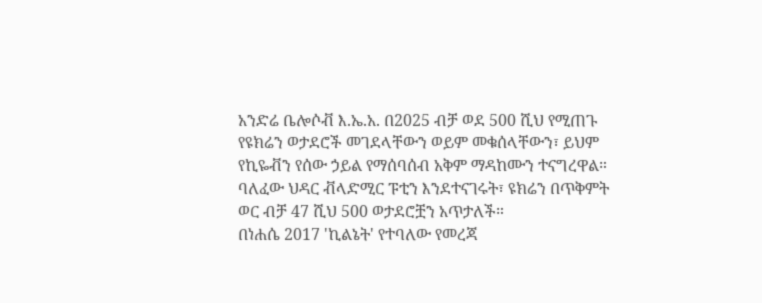አንድሬ ቤሎሶቭ እ.ኤ.አ. በ2025 ብቻ ወደ 500 ሺህ የሚጠጉ የዩክሬን ወታደሮች መገደላቸውን ወይም መቁሰላቸውን፣ ይህም የኪዬቭን የሰው ኃይል የማሰባሰብ አቅም ማዳከሙን ተናግረዋል።
ባለፈው ህዳር ቭላድሚር ፑቲን እንደተናገሩት፣ ዩክሬን በጥቅምት ወር ብቻ 47 ሺህ 500 ወታደሮቿን አጥታለች።
በነሐሴ 2017 'ኪልኔት' የተባለው የመረጃ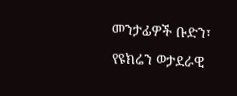መንታፊዎች ቡድን፣ የዩክሬን ወታደራዊ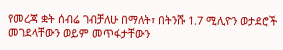የመረጃ ቋት ሰብሬ ገብቻለሁ በማለት፣ በትንሹ 1.7 ሚሊዮን ወታደሮች መገደላቸውን ወይም መጥፋታቸውን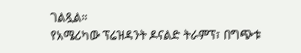ገልጿል።
የአሜሪካው ፕሬዝዳንት ዶናልድ ትራምፕ፣ በግጭቱ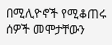በሚሊዮኖች የሚቆጠሩ ሰዎች መሞታቸውን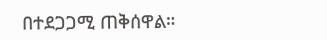በተደጋጋሚ ጠቅሰዋል።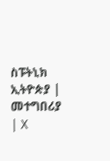ስፑትኒክ ኢትዮጵያ | መተግበሪያ | X